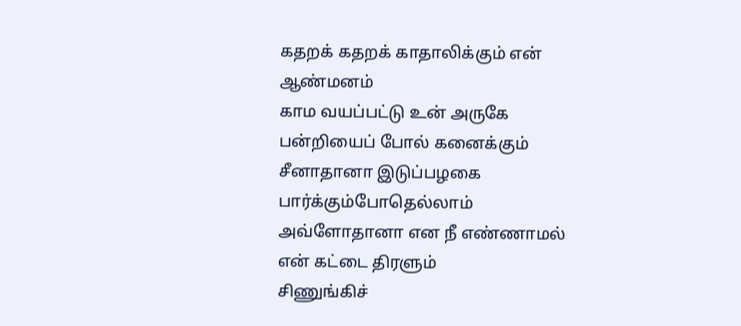கதறக் கதறக் காதாலிக்கும் என் ஆண்மனம்
காம வயப்பட்டு உன் அருகே பன்றியைப் போல் கனைக்கும்
சீனாதானா இடுப்பழகை பார்க்கும்போதெல்லாம்
அவ்ளோதானா என நீ எண்ணாமல் என் கட்டை திரளும்
சிணுங்கிச்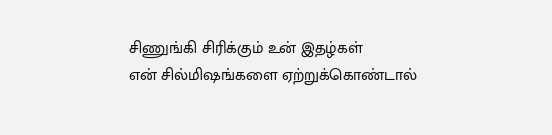சிணுங்கி சிரிக்கும் உன் இதழ்கள்
என் சில்மிஷங்களை ஏற்றுக்கொண்டால்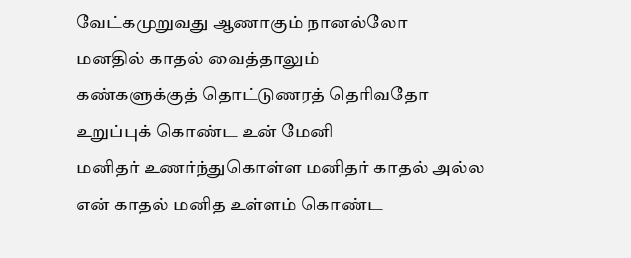வேட்கமுறுவது ஆணாகும் நானல்லோ
மனதில் காதல் வைத்தாலும்
கண்களுக்குத் தொட்டுணரத் தெரிவதோ
உறுப்புக் கொண்ட உன் மேனி
மனிதர் உணர்ந்துகொள்ள மனிதர் காதல் அல்ல
என் காதல் மனித உள்ளம் கொண்ட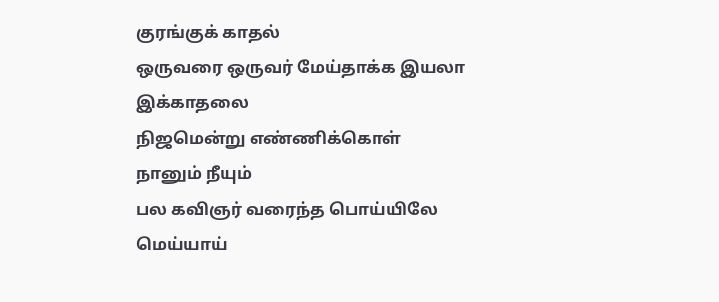குரங்குக் காதல்
ஒருவரை ஒருவர் மேய்தாக்க இயலா இக்காதலை
நிஜமென்று எண்ணிக்கொள்
நானும் நீயும்
பல கவிஞர் வரைந்த பொய்யிலே
மெய்யாய்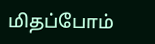மிதப்போம்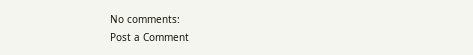No comments:
Post a Comment